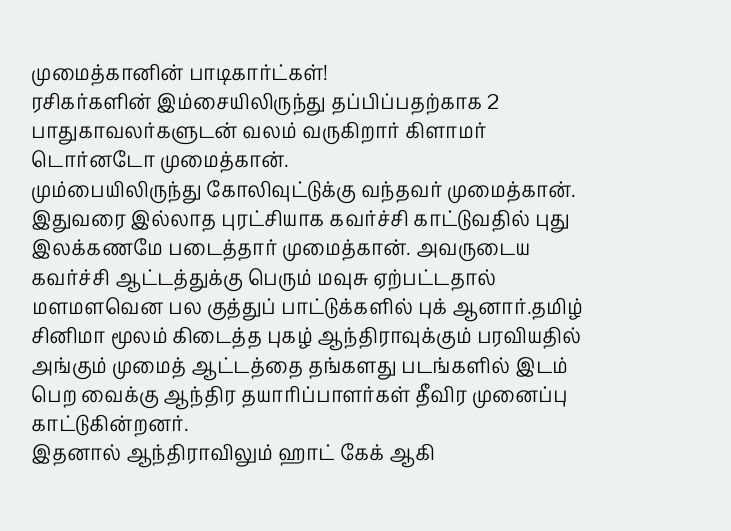முமைத்கானின் பாடிகார்ட்கள்!
ரசிகர்களின் இம்சையிலிருந்து தப்பிப்பதற்காக 2 பாதுகாவலர்களுடன் வலம் வருகிறார் கிளாமர் டொர்னடோ முமைத்கான்.
மும்பையிலிருந்து கோலிவுட்டுக்கு வந்தவர் முமைத்கான். இதுவரை இல்லாத புரட்சியாக கவர்ச்சி காட்டுவதில் புது இலக்கணமே படைத்தார் முமைத்கான். அவருடைய கவர்ச்சி ஆட்டத்துக்கு பெரும் மவுசு ஏற்பட்டதால் மளமளவென பல குத்துப் பாட்டுக்களில் புக் ஆனார்.தமிழ் சினிமா மூலம் கிடைத்த புகழ் ஆந்திராவுக்கும் பரவியதில் அங்கும் முமைத் ஆட்டத்தை தங்களது படங்களில் இடம் பெற வைக்கு ஆந்திர தயாரிப்பாளர்கள் தீவிர முனைப்பு காட்டுகின்றனர்.
இதனால் ஆந்திராவிலும் ஹாட் கேக் ஆகி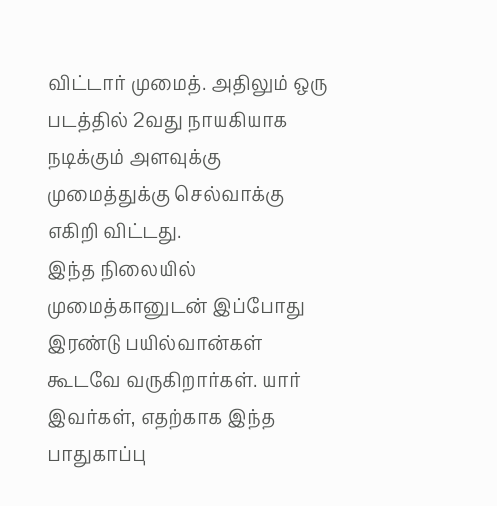விட்டார் முமைத். அதிலும் ஒரு படத்தில் 2வது நாயகியாக நடிக்கும் அளவுக்கு முமைத்துக்கு செல்வாக்கு எகிறி விட்டது.
இந்த நிலையில் முமைத்கானுடன் இப்போது இரண்டு பயில்வான்கள் கூடவே வருகிறார்கள். யார் இவர்கள், எதற்காக இந்த பாதுகாப்பு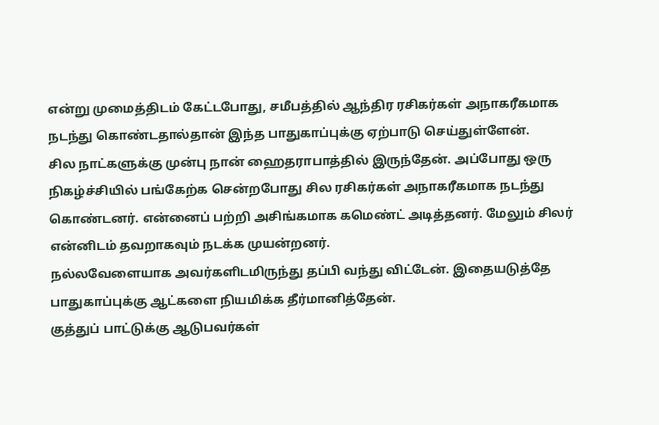என்று முமைத்திடம் கேட்டபோது, சமீபத்தில் ஆந்திர ரசிகர்கள் அநாகரீகமாக நடந்து கொண்டதால்தான் இந்த பாதுகாப்புக்கு ஏற்பாடு செய்துள்ளேன்.
சில நாட்களுக்கு முன்பு நான் ஹைதராபாத்தில் இருந்தேன். அப்போது ஒரு நிகழ்ச்சியில் பங்கேற்க சென்றபோது சில ரசிகர்கள் அநாகரீகமாக நடந்து கொண்டனர். என்னைப் பற்றி அசிங்கமாக கமெண்ட் அடித்தனர். மேலும் சிலர் என்னிடம் தவறாகவும் நடக்க முயன்றனர்.
நல்லவேளையாக அவர்களிடமிருந்து தப்பி வந்து விட்டேன். இதையடுத்தே பாதுகாப்புக்கு ஆட்களை நியமிக்க தீர்மானித்தேன்.
குத்துப் பாட்டுக்கு ஆடுபவர்கள்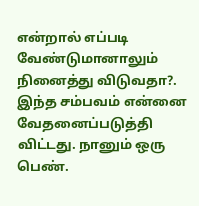என்றால் எப்படி வேண்டுமானாலும் நினைத்து விடுவதா?. இந்த சம்பவம் என்னை வேதனைப்படுத்தி விட்டது. நானும் ஒரு பெண்.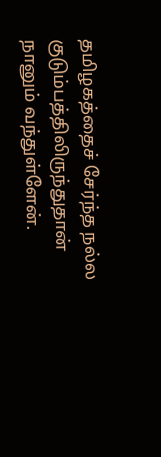தமிழகத்தைச் சேர்ந்த நல்ல குடும்பத்திலிருந்துதான் நானும் வந்துள்ளேன்.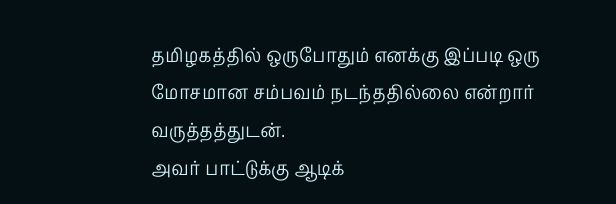தமிழகத்தில் ஒருபோதும் எனக்கு இப்படி ஒரு மோசமான சம்பவம் நடந்ததில்லை என்றார் வருத்தத்துடன்.
அவர் பாட்டுக்கு ஆடிக்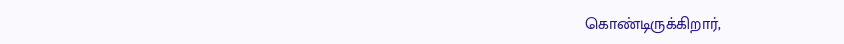கொண்டிருக்கிறார்,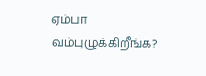ஏம்பா வம்புழுக்கிறீங்க?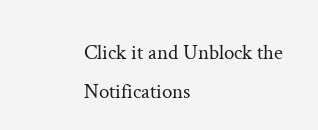Click it and Unblock the Notifications